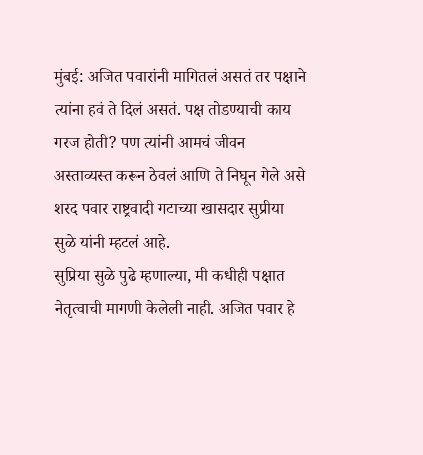मुंबई: अजित पवारांनी मागितलं असतं तर पक्षाने त्यांना हवं ते दिलं असतं. पक्ष तोडण्याची काय गरज होती? पण त्यांनी आमचं जीवन अस्ताव्यस्त करून ठेवलं आणि ते निघून गेले असे शरद पवार राष्ट्रवादी गटाच्या खासदार सुप्रीया सुळे यांनी म्हटलं आहे.
सुप्रिया सुळे पुढे म्हणाल्या, मी कधीही पक्षात नेतृत्वाची मागणी केलेली नाही. अजित पवार हे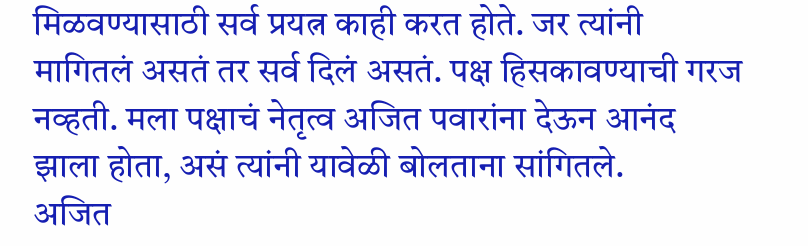मिळवण्यासाठी सर्व प्रयत्न काही करत होते. जर त्यांनी मागितलं असतं तर सर्व दिलं असतं. पक्ष हिसकावण्याची गरज नव्हती. मला पक्षाचं नेतृत्व अजित पवारांना देऊन आनंद झाला होता, असं त्यांनी यावेळी बोलताना सांगितले.
अजित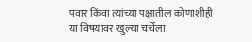पवार किंवा त्यांच्या पक्षातील कोणाशीही या विषयावर खुल्या चर्चेला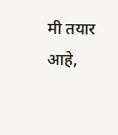मी तयार आहे,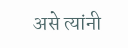असे त्यांनी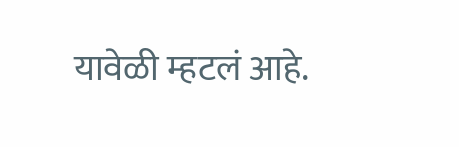यावेळी म्हटलं आहे.